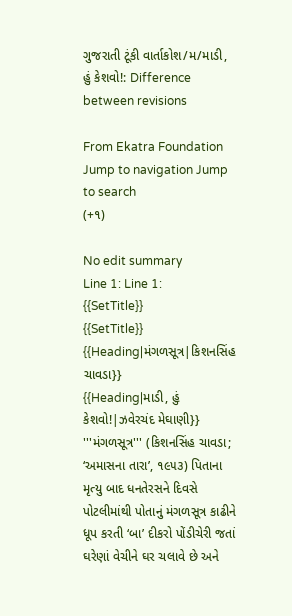ગુજરાતી ટૂંકી વાર્તાકોશ/મ/માડી, હું કેશવો!: Difference between revisions

From Ekatra Foundation
Jump to navigation Jump to search
(+૧)

No edit summary
Line 1: Line 1:
{{SetTitle}}
{{SetTitle}}
{{Heading|મંગળસૂત્ર|કિશનસિંહ ચાવડા}}
{{Heading|માડી, હું કેશવો!|ઝવેરચંદ મેઘાણી}}
'''મંગળસૂત્ર''' (કિશનસિંહ ચાવડા; ‘અમાસના તારા’, ૧૯૫૩) પિતાના મૃત્યુ બાદ ધનતેરસને દિવસે પોટલીમાંથી પોતાનું મંગળસૂત્ર કાઢીને ધૂપ કરતી ‘બા’ દીકરો પોંડીચેરી જતાં ઘરેણાં વેચીને ઘર ચલાવે છે અને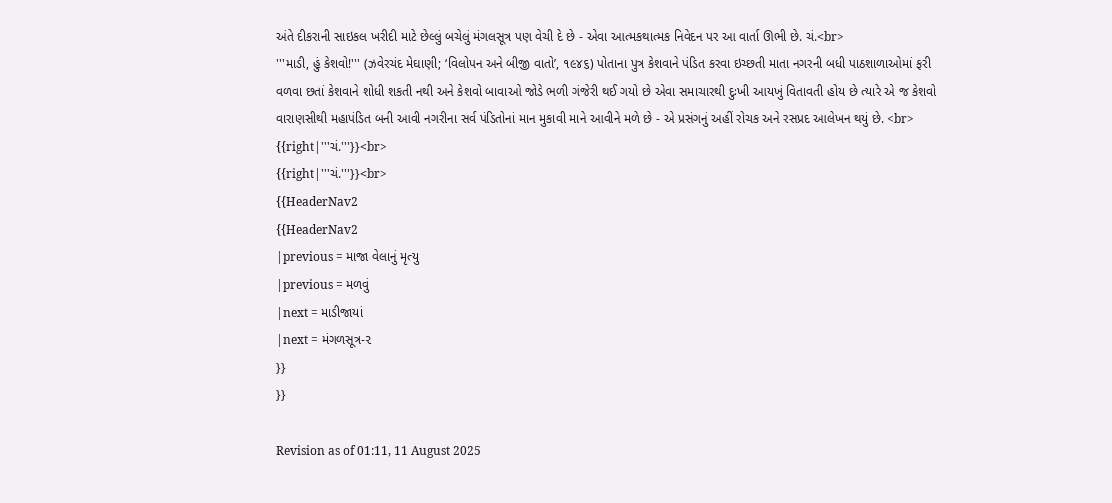અંતે દીકરાની સાઇકલ ખરીદી માટે છેલ્લું બચેલું મંગલસૂત્ર પણ વેચી દે છે - એવા આત્મકથાત્મક નિવેદન પર આ વાર્તા ઊભી છે. ચં.<br>
'''માડી, હું કેશવો!''' (ઝવેરચંદ મેઘાણી; ‘વિલોપન અને બીજી વાતો’, ૧૯૪૬) પોતાના પુત્ર કેશવાને પંડિત કરવા ઇચ્છતી માતા નગરની બધી પાઠશાળાઓમાં ફરી વળવા છતાં કેશવાને શોધી શકતી નથી અને કેશવો બાવાઓ જોડે ભળી ગંજેરી થઈ ગયો છે એવા સમાચારથી દુઃખી આયખું વિતાવતી હોય છે ત્યારે એ જ કેશવો વારાણસીથી મહાપંડિત બની આવી નગરીના સર્વ પંડિતોનાં માન મુકાવી માને આવીને મળે છે - એ પ્રસંગનું અહીં રોચક અને રસપ્રદ આલેખન થયું છે. <br>
{{right|'''ચં.'''}}<br>
{{right|'''ચં.'''}}<br>
{{HeaderNav2
{{HeaderNav2
|previous = માજા વેલાનું મૃત્યુ
|previous = મળવું
|next = માડીજાયાં
|next = મંગળસૂત્ર-૨
}}
}}

Revision as of 01:11, 11 August 2025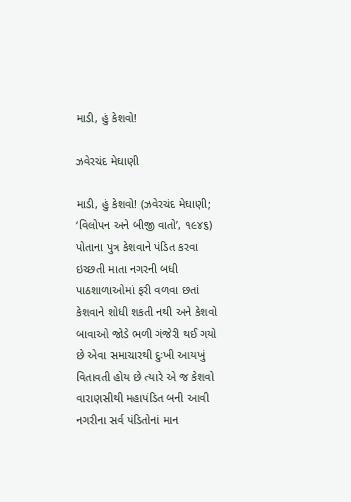માડી, હું કેશવો!

ઝવેરચંદ મેઘાણી

માડી, હું કેશવો! (ઝવેરચંદ મેઘાણી; ‘વિલોપન અને બીજી વાતો’, ૧૯૪૬) પોતાના પુત્ર કેશવાને પંડિત કરવા ઇચ્છતી માતા નગરની બધી પાઠશાળાઓમાં ફરી વળવા છતાં કેશવાને શોધી શકતી નથી અને કેશવો બાવાઓ જોડે ભળી ગંજેરી થઈ ગયો છે એવા સમાચારથી દુઃખી આયખું વિતાવતી હોય છે ત્યારે એ જ કેશવો વારાણસીથી મહાપંડિત બની આવી નગરીના સર્વ પંડિતોનાં માન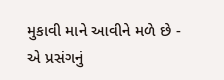મુકાવી માને આવીને મળે છે - એ પ્રસંગનું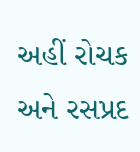અહીં રોચક અને રસપ્રદ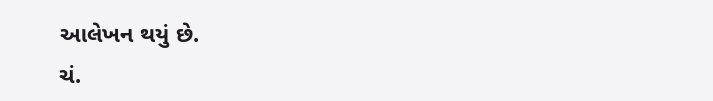આલેખન થયું છે.
ચં.